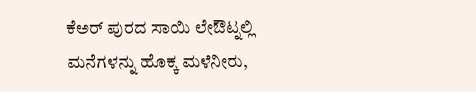ಕೆಅರ್ ಪುರದ ಸಾಯಿ ಲೇಔಟ್ನಲ್ಲಿ ಮನೆಗಳನ್ನು ಹೊಕ್ಕ ಮಳೆನೀರು,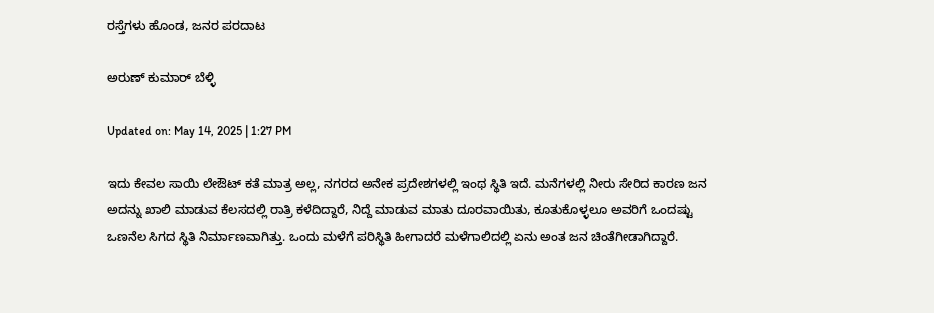ರಸ್ತೆಗಳು ಹೊಂಡ, ಜನರ ಪರದಾಟ

ಅರುಣ್ ಕುಮಾರ್ ಬೆಳ್ಳಿ

Updated on: May 14, 2025 | 1:27 PM

ಇದು ಕೇವಲ ಸಾಯಿ ಲೇಔಟ್ ಕತೆ ಮಾತ್ರ ಅಲ್ಲ, ನಗರದ ಅನೇಕ ಪ್ರದೇಶಗಳಲ್ಲಿ ಇಂಥ ಸ್ಥಿತಿ ಇದೆ. ಮನೆಗಳಲ್ಲಿ ನೀರು ಸೇರಿದ ಕಾರಣ ಜನ ಅದನ್ನು ಖಾಲಿ ಮಾಡುವ ಕೆಲಸದಲ್ಲಿ ರಾತ್ರಿ ಕಳೆದಿದ್ದಾರೆ, ನಿದ್ದೆ ಮಾಡುವ ಮಾತು ದೂರವಾಯಿತು, ಕೂತುಕೊಳ್ಳಲೂ ಅವರಿಗೆ ಒಂದಷ್ಟು ಒಣನೆಲ ಸಿಗದ ಸ್ಥಿತಿ ನಿರ್ಮಾಣವಾಗಿತ್ತು. ಒಂದು ಮಳೆಗೆ ಪರಿಸ್ಥಿತಿ ಹೀಗಾದರೆ ಮಳೆಗಾಲಿದಲ್ಲಿ ಏನು ಅಂತ ಜನ ಚಿಂತೆಗೀಡಾಗಿದ್ದಾರೆ.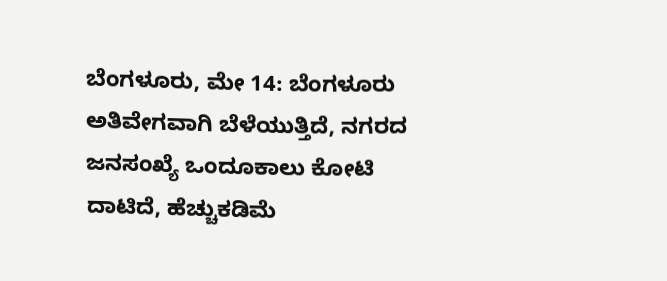ಬೆಂಗಳೂರು, ಮೇ 14: ಬೆಂಗಳೂರು ಅತಿವೇಗವಾಗಿ ಬೆಳೆಯುತ್ತಿದೆ, ನಗರದ ಜನಸಂಖ್ಯೆ ಒಂದೂಕಾಲು ಕೋಟಿ ದಾಟಿದೆ, ಹೆಚ್ಚುಕಡಿಮೆ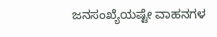ಜನಸಂಖ್ಯೆಯಷ್ಟೇ ವಾಹನಗಳ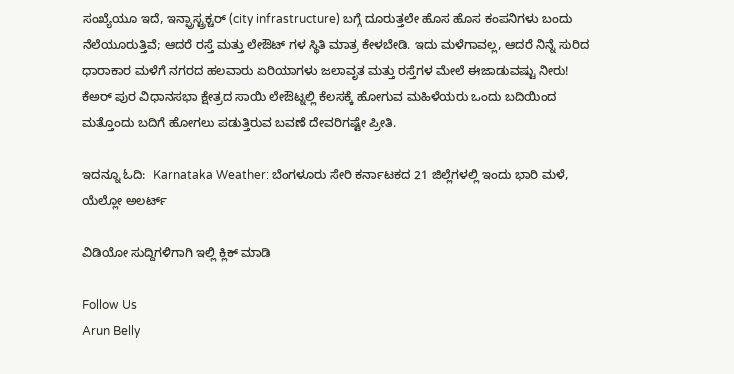ಸಂಖ್ಯೆಯೂ ಇದೆ, ಇನ್ಫ್ರಾಸ್ಟ್ರಕ್ಚರ್ (city infrastructure) ಬಗ್ಗೆ ದೂರುತ್ತಲೇ ಹೊಸ ಹೊಸ ಕಂಪನಿಗಳು ಬಂದು ನೆಲೆಯೂರುತ್ತಿವೆ; ಆದರೆ ರಸ್ತೆ ಮತ್ತು ಲೇಔಟ್ ಗಳ ಸ್ಥಿತಿ ಮಾತ್ರ ಕೇಳಬೇಡಿ. ಇದು ಮಳೆಗಾವಲ್ಲ, ಆದರೆ ನಿನ್ನೆ ಸುರಿದ ಧಾರಾಕಾರ ಮಳೆಗೆ ನಗರದ ಹಲವಾರು ಏರಿಯಾಗಳು ಜಲಾವೃತ ಮತ್ತು ರಸ್ತೆಗಳ ಮೇಲೆ ಈಜಾಡುವಷ್ಟು ನೀರು! ಕೆಅರ್ ಪುರ ವಿಧಾನಸಭಾ ಕ್ಷೇತ್ರದ ಸಾಯಿ ಲೇಔಟ್ನಲ್ಲಿ ಕೆಲಸಕ್ಕೆ ಹೋಗುವ ಮಹಿಳೆಯರು ಒಂದು ಬದಿಯಿಂದ ಮತ್ತೊಂದು ಬದಿಗೆ ಹೋಗಲು ಪಡುತ್ತಿರುವ ಬವಣೆ ದೇವರಿಗಷ್ಟೇ ಪ್ರೀತಿ.

ಇದನ್ನೂ ಓದಿ:  Karnataka Weather: ಬೆಂಗಳೂರು ಸೇರಿ ಕರ್ನಾಟಕದ 21 ಜಿಲ್ಲೆಗಳಲ್ಲಿ ಇಂದು ಭಾರಿ ಮಳೆ, ಯೆಲ್ಲೋ ಅಲರ್ಟ್

ವಿಡಿಯೋ ಸುದ್ದಿಗಳಿಗಾಗಿ ಇಲ್ಲಿ ಕ್ಲಿಕ್ ಮಾಡಿ

Follow Us
Arun Belly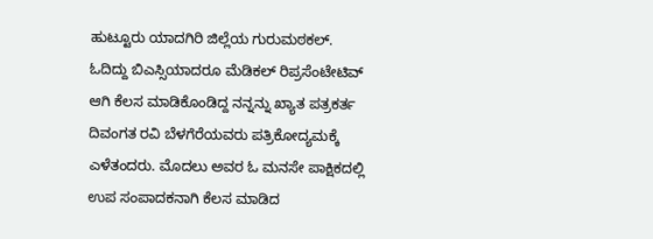ಹುಟ್ಟೂರು ಯಾದಗಿರಿ ಜಿಲ್ಲೆಯ ಗುರುಮಠಕಲ್. ಓದಿದ್ದು ಬಿಎಸ್ಸಿಯಾದರೂ ಮೆಡಿಕಲ್ ರಿಪ್ರಸೆಂಟೇಟಿವ್ ಆಗಿ ಕೆಲಸ ಮಾಡಿಕೊಂಡಿದ್ದ ನನ್ನನ್ನು ಖ್ಯಾತ ಪತ್ರಕರ್ತ ದಿವಂಗತ ರವಿ ಬೆಳಗೆರೆಯವರು ಪತ್ರಿಕೋದ್ಯಮಕ್ಕೆ ಎಳೆತಂದರು. ಮೊದಲು ಅವರ ಓ ಮನಸೇ ಪಾಕ್ಷಿಕದಲ್ಲಿ ಉಪ ಸಂಪಾದಕನಾಗಿ ಕೆಲಸ ಮಾಡಿದ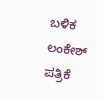ಬಳಿಕ ಲಂಕೇಶ್ ಪತ್ರಿಕೆ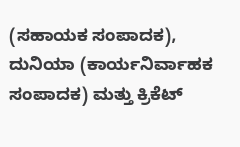(ಸಹಾಯಕ ಸಂಪಾದಕ), ದುನಿಯಾ (ಕಾರ್ಯನಿರ್ವಾಹಕ ಸಂಪಾದಕ) ಮತ್ತು ಕ್ರಿಕೆಟ್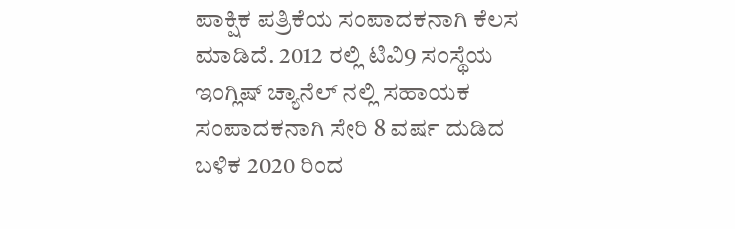ಪಾಕ್ಷಿಕ ಪತ್ರಿಕೆಯ ಸಂಪಾದಕನಾಗಿ ಕೆಲಸ ಮಾಡಿದೆ. 2012 ರಲ್ಲಿ ಟಿವಿ9 ಸಂಸ್ಥೆಯ ಇಂಗ್ಲಿಷ್ ಚ್ಯಾನೆಲ್ ನಲ್ಲಿ ಸಹಾಯಕ ಸಂಪಾದಕನಾಗಿ ಸೇರಿ 8 ವರ್ಷ ದುಡಿದ ಬಳಿಕ 2020 ರಿಂದ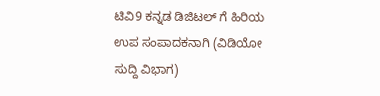ಟಿವಿ9 ಕನ್ನಡ ಡಿಜಿಟಲ್ ಗೆ ಹಿರಿಯ ಉಪ ಸಂಪಾದಕನಾಗಿ (ವಿಡಿಯೋ ಸುದ್ದಿ ವಿಭಾಗ)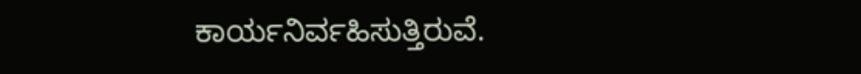ಕಾರ್ಯನಿರ್ವಹಿಸುತ್ತಿರುವೆ.